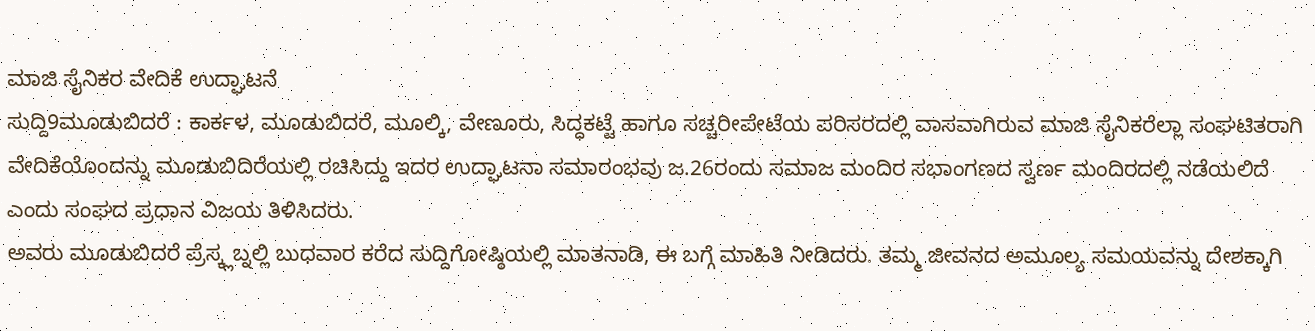ಮಾಜಿ ಸೈನಿಕರ ವೇದಿಕೆ ಉದ್ಘಾಟನೆ
ಸುದ್ದಿ9ಮೂಡುಬಿದರೆ : ಕಾರ್ಕಳ, ಮೂಡುಬಿದರೆ, ಮೂಲ್ಕಿ, ವೇಣೂರು, ಸಿದ್ಧಕಟ್ಟೆ ಹಾಗೂ ಸಚ್ಚರೀಪೇಟೆಯ ಪರಿಸರದಲ್ಲಿ ವಾಸವಾಗಿರುವ ಮಾಜಿ ಸೈನಿಕರೆಲ್ಲಾ ಸಂಘಟಿತರಾಗಿ ವೇದಿಕೆಯೊಂದನ್ನು ಮೂಡುಬಿದಿರೆಯಲ್ಲಿ ರಚಿಸಿದ್ದು ಇದರ ಉದ್ಘಾಟನಾ ಸಮಾರಂಭವು ಜ.26ರಂದು ಸಮಾಜ ಮಂದಿರ ಸಭಾಂಗಣದ ಸ್ವರ್ಣ ಮಂದಿರದಲ್ಲಿ ನಡೆಯಲಿದೆ ಎಂದು ಸಂಘದ ಪ್ರಧಾನ ವಿಜಯ ತಿಳಿಸಿದರು.
ಅವರು ಮೂಡುಬಿದರೆ ಪ್ರೆಸ್ಕ್ಲಬ್ನಲ್ಲಿ ಬುಧವಾರ ಕರೆದ ಸುದ್ದಿಗೋಷ್ಠಿಯಲ್ಲಿ ಮಾತನಾಡಿ, ಈ ಬಗ್ಗೆ ಮಾಹಿತಿ ನೀಡಿದರು. ತಮ್ಮ ಜೀವನದ ಅಮೂಲ್ಯ ಸಮಯವನ್ನು ದೇಶಕ್ಕಾಗಿ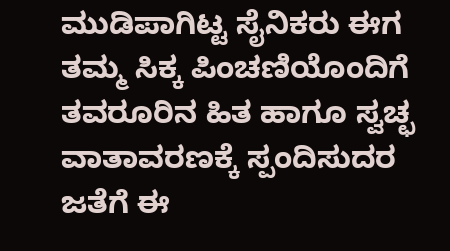ಮುಡಿಪಾಗಿಟ್ಟ ಸೈನಿಕರು ಈಗ ತಮ್ಮ ಸಿಕ್ಕ ಪಿಂಚಣಿಯೊಂದಿಗೆ ತವರೂರಿನ ಹಿತ ಹಾಗೂ ಸ್ವಚ್ಛ ವಾತಾವರಣಕ್ಕೆ ಸ್ಪಂದಿಸುದರ ಜತೆಗೆ ಈ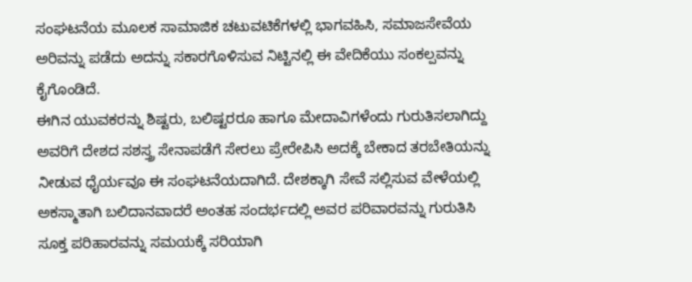ಸಂಘಟನೆಯ ಮೂಲಕ ಸಾಮಾಜಿಕ ಚಟುವಟಿಕೆಗಳಲ್ಲಿ ಭಾಗವಹಿಸಿ, ಸಮಾಜಸೇವೆಯ ಅರಿವನ್ನು ಪಡೆದು ಅದನ್ನು ಸಕಾರಗೊಳಿಸುವ ನಿಟ್ಟಿನಲ್ಲಿ ಈ ವೇದಿಕೆಯು ಸಂಕಲ್ಪವನ್ನು ಕೈಗೊಂಡಿದೆ.
ಈಗಿನ ಯುವಕರನ್ನು ಶಿಷ್ಟರು, ಬಲಿಷ್ಟರರೂ ಹಾಗೂ ಮೇದಾವಿಗಳೆಂದು ಗುರುತಿಸಲಾಗಿದ್ದು ಅವರಿಗೆ ದೇಶದ ಸಶಸ್ತ್ರ ಸೇನಾಪಡೆಗೆ ಸೇರಲು ಪ್ರೇರೇಪಿಸಿ ಅದಕ್ಕೆ ಬೇಕಾದ ತರಬೇತಿಯನ್ನು ನೀಡುವ ಧೈರ್ಯವೂ ಈ ಸಂಘಟನೆಯದಾಗಿದೆ. ದೇಶಕ್ಕಾಗಿ ಸೇವೆ ಸಲ್ಲಿಸುವ ವೇಳೆಯಲ್ಲಿ ಅಕಸ್ಮಾತಾಗಿ ಬಲಿದಾನವಾದರೆ ಅಂತಹ ಸಂದರ್ಭದಲ್ಲಿ ಅವರ ಪರಿವಾರವನ್ನು ಗುರುತಿಸಿ ಸೂಕ್ತ ಪರಿಹಾರವನ್ನು ಸಮಯಕ್ಕೆ ಸರಿಯಾಗಿ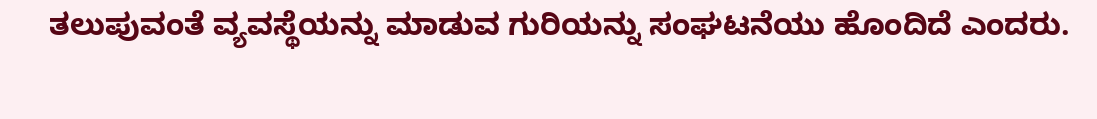ತಲುಪುವಂತೆ ವ್ಯವಸ್ಥೆಯನ್ನು ಮಾಡುವ ಗುರಿಯನ್ನು ಸಂಘಟನೆಯು ಹೊಂದಿದೆ ಎಂದರು.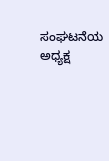ಸಂಘಟನೆಯ ಅಧ್ಯಕ್ಷ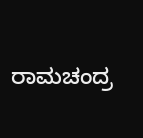ರಾಮಚಂದ್ರ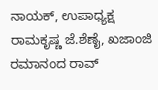ನಾಯಕ್, ಉಪಾಧ್ಯಕ್ಷ ರಾಮಕೃಷ್ಣ ಜೆ.ಶೆಣೈ, ಖಜಾಂಜಿ ರಮಾನಂದ ರಾವ್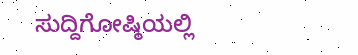ಸುದ್ದಿಗೋಷ್ಠಿಯಲ್ಲಿ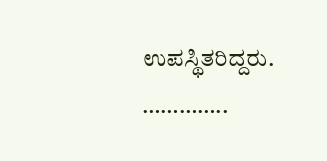ಉಪಸ್ಥಿತರಿದ್ದರು.
…………..